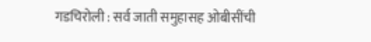गडचिरोली : सर्व जाती समुहासह ओबीसींची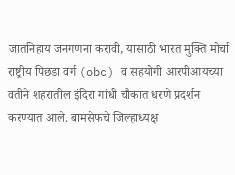जातनिहाय जनगणना करावी, यासाठी भारत मुक्ति मोर्चा राष्ट्रीय पिछडा वर्ग (obc) व सहयोगी आरपीआयच्या वतीने शहरातील इंदिरा गांधी चौकात धरणे प्रदर्शन करण्यात आले. बामसेफचे जिल्हाध्यक्ष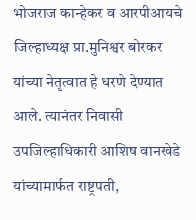भोजराज कान्हेकर व आरपीआयचे जिल्हाध्यक्ष प्रा.मुनिश्वर बोरकर यांच्या नेतृत्वात हे धरणे देण्यात आले. त्यानंतर निवासी उपजिल्हाधिकारी आशिष वानखेडे यांच्यामार्फत राष्ट्रपती,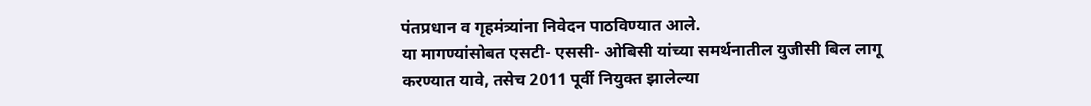पंतप्रधान व गृहमंत्र्यांना निवेदन पाठविण्यात आले.
या मागण्यांसोबत एसटी- एससी- ओबिसी यांच्या समर्थनातील युजीसी बिल लागू करण्यात यावे, तसेच 2011 पूर्वी नियुक्त झालेल्या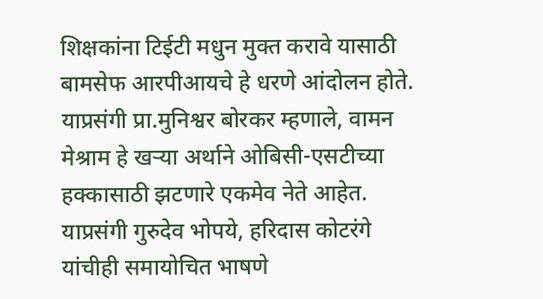शिक्षकांना टिईटी मधुन मुक्त करावे यासाठी बामसेफ आरपीआयचे हे धरणे आंदोलन होते.
याप्रसंगी प्रा.मुनिश्वर बोरकर म्हणाले, वामन मेश्राम हे खऱ्या अर्थाने ओबिसी-एसटीच्या हक्कासाठी झटणारे एकमेव नेते आहेत. याप्रसंगी गुरुदेव भोपये, हरिदास कोटरंगे यांचीही समायोचित भाषणे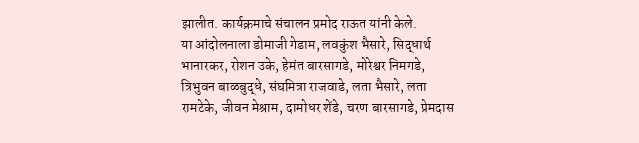झालीत. कार्यक्रमाचे संचालन प्रमोद राऊत यांनी केले.
या आंदोलनाला डोमाजी गेडाम, लवकुंश भैसारे, सिद्धार्थ भानारकर, रोशन उके, हेमंत बारसागडे, मोरेश्वर निमगडे, त्रिभुवन बाळबुद्धे, संघमित्रा राजवाडे, लता भैसारे, लता रामटेके, जीवन मेश्राम, दामोधर शेंडे, चरण बारसागडे, प्रेमदास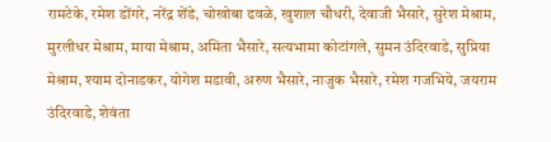रामटेके, रमेश डोंगरे, नरेंद्र शेंडे, चोखोबा ढवळे, खुशाल चौधरी, देवाजी भैसारे, सुरेश मेश्राम, मुरलीधर मेश्राम, माया मेश्राम, अमिता भैसारे, सत्यभामा कोटांगले, सुमन उंदिरवाडे, सुप्रिया मेश्राम, श्याम दोनाडकर, योगेश मडावी, अरुण भैसारे, नाजुक भैसारे, रमेश गजभिये, जयराम उंदिरवाडे, शेवंता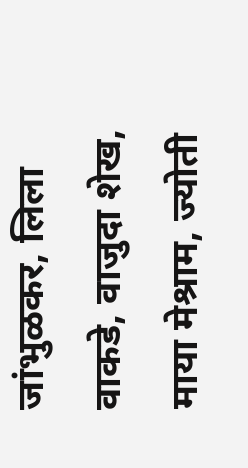जांभुळकर, लिला वाकडे, वाजुदा शेख, माया मेश्राम, ज्योती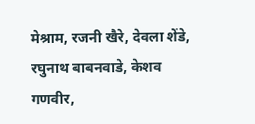मेश्राम, रजनी खैरे, देवला शेंडे, रघुनाथ बाबनवाडे, केशव गणवीर,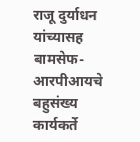राजू दुर्याधन यांच्यासह बामसेफ-आरपीआयचे बहुसंख्य कार्यकर्ते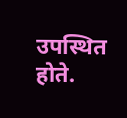उपस्थित होते.